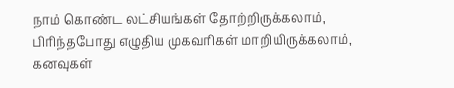நாம் கொண்ட லட்சியங்கள் தோற்றிருக்கலாம்,
பிரிந்தபோது எழுதிய முகவரிகள் மாறியிருக்கலாம்,
கனவுகள்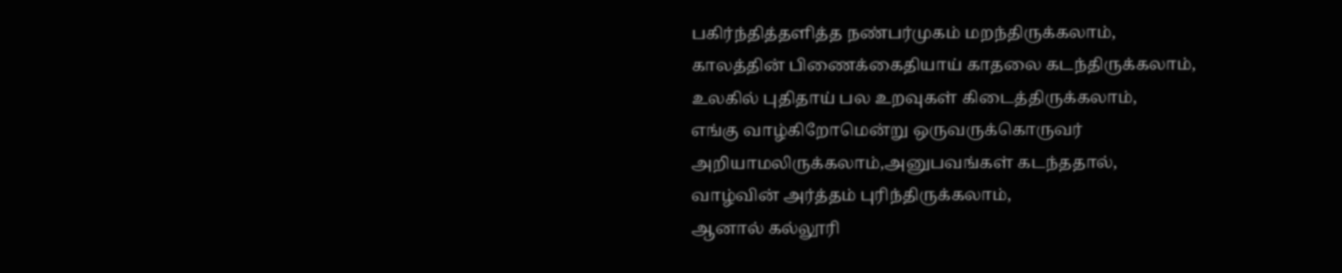பகிர்ந்தித்தளித்த நண்பர்முகம் மறந்திருக்கலாம்,
காலத்தின் பிணைக்கைதியாய் காதலை கடந்திருக்கலாம்,
உலகில் புதிதாய் பல உறவுகள் கிடைத்திருக்கலாம்,
எங்கு வாழ்கிறோமென்று ஒருவருக்கொருவர்
அறியாமலிருக்கலாம்,அனுபவங்கள் கடந்ததால்,
வாழ்வின் அர்த்தம் புரிந்திருக்கலாம்,
ஆனால் கல்லூரி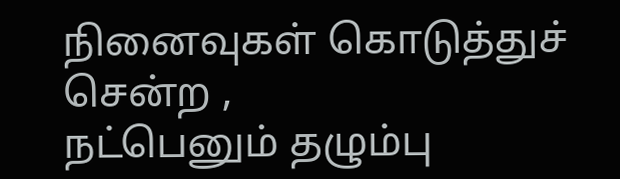நினைவுகள் கொடுத்துச் சென்ற ,
நட்பெனும் தழும்பு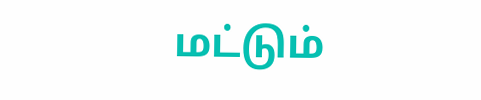மட்டும்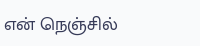என் நெஞ்சில்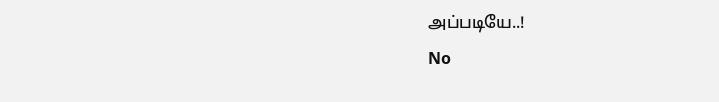அப்படியே..!
No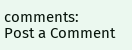comments:
Post a Comment